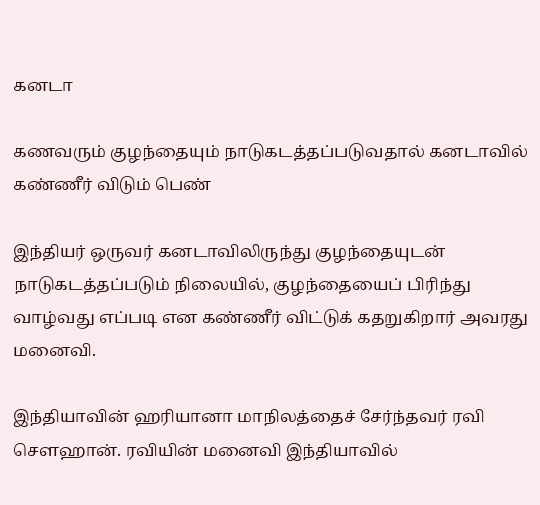கனடா

கணவரும் குழந்தையும் நாடுகடத்தப்படுவதால் கனடாவில் கண்ணீர் விடும் பெண்

இந்தியர் ஒருவர் கனடாவிலிருந்து குழந்தையுடன் நாடுகடத்தப்படும் நிலையில், குழந்தையைப் பிரிந்து வாழ்வது எப்படி என கண்ணீர் விட்டுக் கதறுகிறார் அவரது மனைவி.

இந்தியாவின் ஹரியானா மாநிலத்தைச் சேர்ந்தவர் ரவி சௌஹான். ரவியின் மனைவி இந்தியாவில்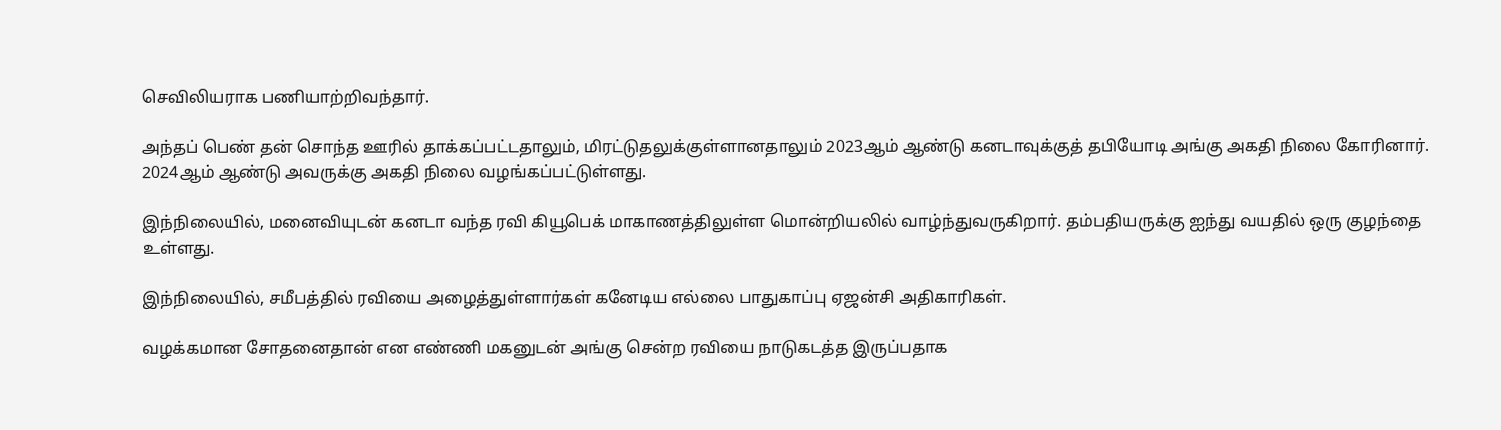செவிலியராக பணியாற்றிவந்தார்.

அந்தப் பெண் தன் சொந்த ஊரில் தாக்கப்பட்டதாலும், மிரட்டுதலுக்குள்ளானதாலும் 2023ஆம் ஆண்டு கனடாவுக்குத் தபியோடி அங்கு அகதி நிலை கோரினார். 2024ஆம் ஆண்டு அவருக்கு அகதி நிலை வழங்கப்பட்டுள்ளது.

இந்நிலையில், மனைவியுடன் கனடா வந்த ரவி கியூபெக் மாகாணத்திலுள்ள மொன்றியலில் வாழ்ந்துவருகிறார். தம்பதியருக்கு ஐந்து வயதில் ஒரு குழந்தை உள்ளது.

இந்நிலையில், சமீபத்தில் ரவியை அழைத்துள்ளார்கள் கனேடிய எல்லை பாதுகாப்பு ஏஜன்சி அதிகாரிகள்.

வழக்கமான சோதனைதான் என எண்ணி மகனுடன் அங்கு சென்ற ரவியை நாடுகடத்த இருப்பதாக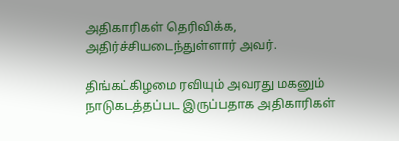அதிகாரிகள் தெரிவிக்க, அதிர்ச்சியடைந்துள்ளார் அவர்.

திங்கட்கிழமை ரவியும் அவரது மகனும் நாடுகடத்தப்பட இருப்பதாக அதிகாரிகள்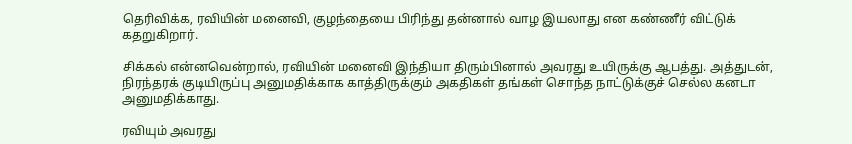தெரிவிக்க, ரவியின் மனைவி, குழந்தையை பிரிந்து தன்னால் வாழ இயலாது என கண்ணீர் விட்டுக் கதறுகிறார்.

சிக்கல் என்னவென்றால், ரவியின் மனைவி இந்தியா திரும்பினால் அவரது உயிருக்கு ஆபத்து. அத்துடன், நிரந்தரக் குடியிருப்பு அனுமதிக்காக காத்திருக்கும் அகதிகள் தங்கள் சொந்த நாட்டுக்குச் செல்ல கனடா அனுமதிக்காது.

ரவியும் அவரது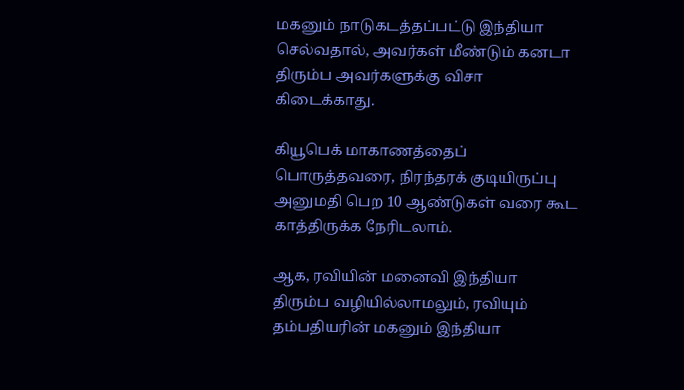மகனும் நாடுகடத்தப்பட்டு இந்தியா செல்வதால், அவர்கள் மீண்டும் கனடா திரும்ப அவர்களுக்கு விசா கிடைக்காது.

கியூபெக் மாகாணத்தைப் பொருத்தவரை, நிரந்தரக் குடியிருப்பு அனுமதி பெற 10 ஆண்டுகள் வரை கூட காத்திருக்க நேரிடலாம்.

ஆக, ரவியின் மனைவி இந்தியா திரும்ப வழியில்லாமலும், ரவியும் தம்பதியரின் மகனும் இந்தியா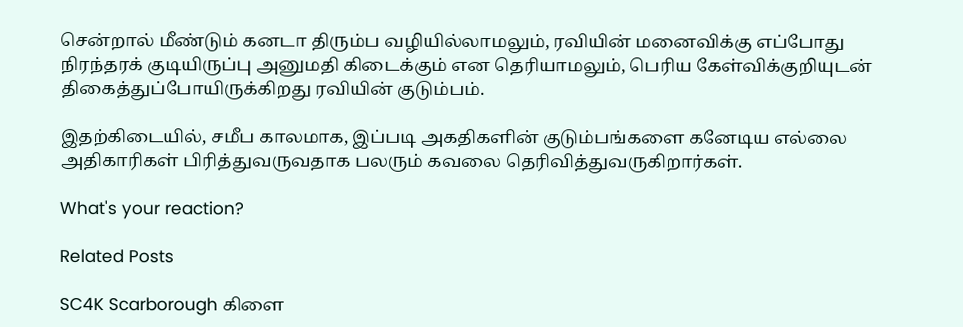சென்றால் மீண்டும் கனடா திரும்ப வழியில்லாமலும், ரவியின் மனைவிக்கு எப்போது நிரந்தரக் குடியிருப்பு அனுமதி கிடைக்கும் என தெரியாமலும், பெரிய கேள்விக்குறியுடன் திகைத்துப்போயிருக்கிறது ரவியின் குடும்பம்.

இதற்கிடையில், சமீப காலமாக, இப்படி அகதிகளின் குடும்பங்களை கனேடிய எல்லை அதிகாரிகள் பிரித்துவருவதாக பலரும் கவலை தெரிவித்துவருகிறார்கள்.

What's your reaction?

Related Posts

SC4K Scarborough கிளை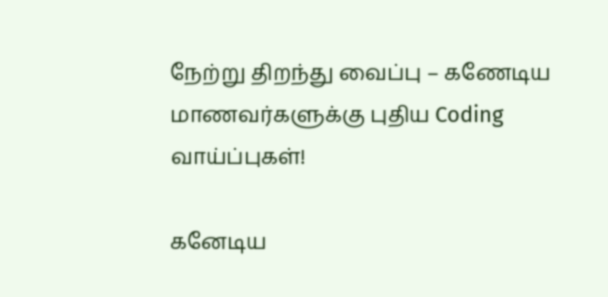நேற்று திறந்து வைப்பு – கணேடிய மாணவர்களுக்கு புதிய Coding வாய்ப்புகள்!

கனேடிய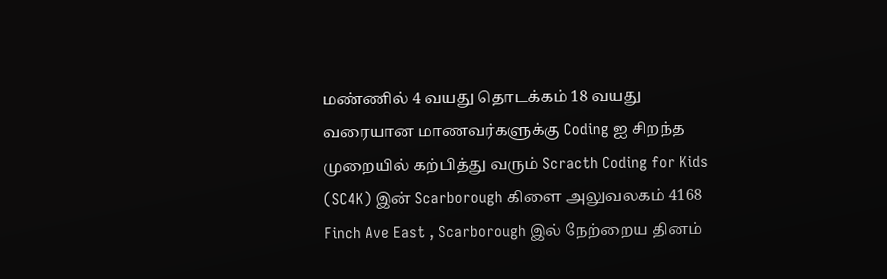மண்ணில் 4 வயது தொடக்கம் 18 வயது வரையான மாணவர்களுக்கு Coding ஐ சிறந்த முறையில் கற்பித்து வரும் Scracth Coding for Kids (SC4K) இன் Scarborough கிளை அலுவலகம் 4168 Finch Ave East , Scarborough இல் நேற்றைய தினம்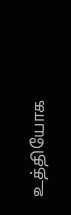உத்தியோக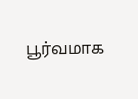பூர்வமாக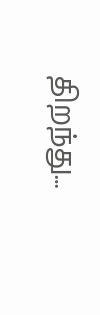திறந்து…